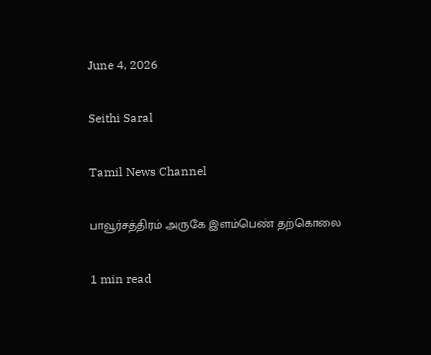June 4, 2026

Seithi Saral

Tamil News Channel

பாவூர்சத்திரம் அருகே இளம்பெண் தற்கொலை

1 min read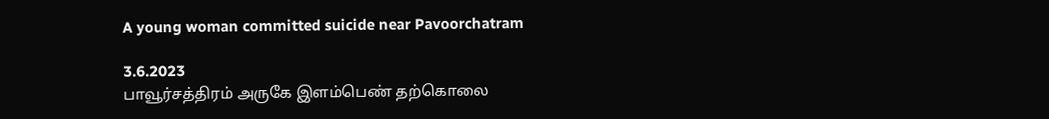A young woman committed suicide near Pavoorchatram

3.6.2023
பாவூர்சத்திரம் அருகே இளம்பெண் தற்கொலை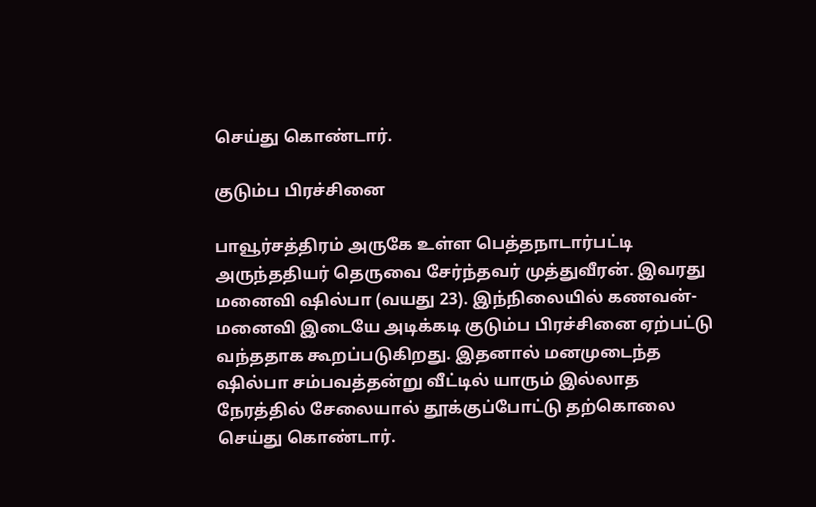செய்து கொண்டார்.

குடும்ப பிரச்சினை

பாவூர்சத்திரம் அருகே உள்ள பெத்தநாடார்பட்டி அருந்ததியர் தெருவை சேர்ந்தவர் முத்துவீரன். இவரது மனைவி ஷில்பா (வயது 23). இந்நிலையில் கணவன்-மனைவி இடையே அடிக்கடி குடும்ப பிரச்சினை ஏற்பட்டு வந்ததாக கூறப்படுகிறது. இதனால் மனமுடைந்த ஷில்பா சம்பவத்தன்று வீட்டில் யாரும் இல்லாத நேரத்தில் சேலையால் தூக்குப்போட்டு தற்கொலை செய்து கொண்டார்.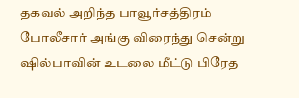தகவல் அறிந்த பாவூர்சத்திரம் போலீசார் அங்கு விரைந்து சென்று ஷில்பாவின் உடலை மீட்டு பிரேத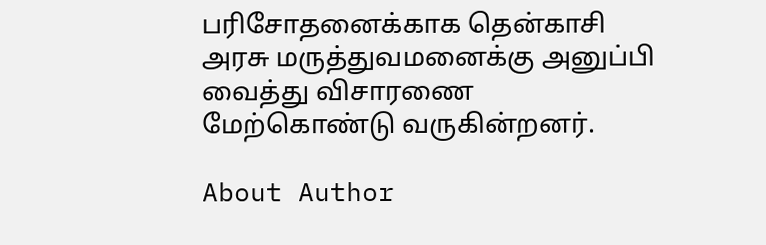பரிசோதனைக்காக தென்காசி அரசு மருத்துவமனைக்கு அனுப்பி வைத்து விசாரணை மேற்கொண்டு வருகின்றனர்.

About Author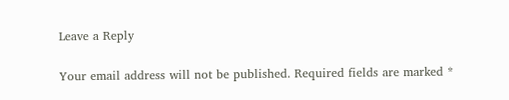Leave a Reply

Your email address will not be published. Required fields are marked *